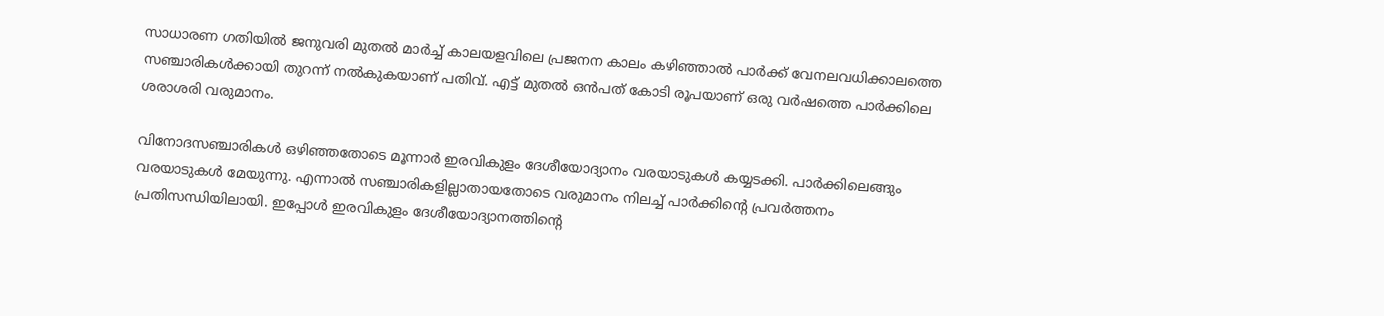സാധാരണ ഗതിയില്‍ ജനുവരി മുതല്‍ മാർച്ച് കാലയളവിലെ പ്രജനന കാലം കഴിഞ്ഞാൽ പാർക്ക് വേനലവധിക്കാലത്തെ സഞ്ചാരികൾക്കായി തുറന്ന് നൽകുകയാണ് പതിവ്. എട്ട് മുതൽ ഒൻപത് കോടി രൂപയാണ് ഒരു വർഷത്തെ പാർക്കിലെ ശരാശരി വരുമാനം.

വിനോദസഞ്ചാരികൾ ഒഴിഞ്ഞതോടെ മൂന്നാർ ഇരവികുളം ദേശീയോദ്യാനം വരയാടുകൾ കയ്യടക്കി. പാർക്കിലെങ്ങും വരയാടുകൾ മേയുന്നു. എന്നാല്‍ സഞ്ചാരികളില്ലാതായതോടെ വരുമാനം നിലച്ച് പാർക്കിന്‍റെ പ്രവർത്തനം പ്രതിസന്ധിയിലായി. ഇപ്പോള്‍ ഇരവികുളം ദേശീയോദ്യാനത്തിന്‍റെ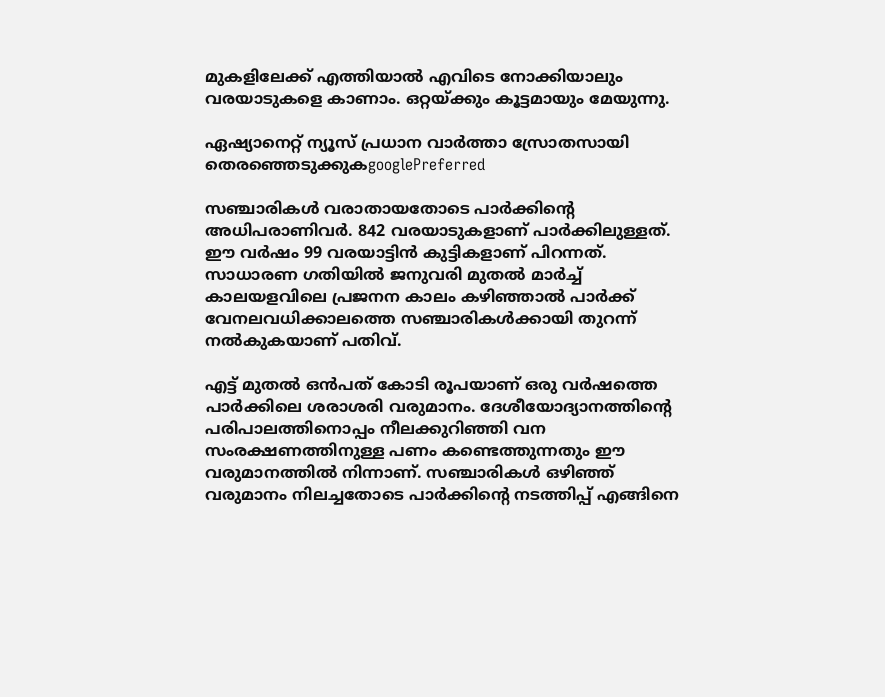മുകളിലേക്ക് എത്തിയാൽ എവിടെ നോക്കിയാലും വരയാടുകളെ കാണാം. ഒറ്റയ്ക്കും കൂട്ടമായും മേയുന്നു.

ഏഷ്യാനെറ്റ് ന്യൂസ് പ്രധാന വാർത്താ സ്രോതസായി തെരഞ്ഞെടുക്കുകgooglePreferred

സഞ്ചാരികൾ വരാതായതോടെ പാർക്കിന്‍റെ അധിപരാണിവർ. 842 വരയാടുകളാണ് പാർക്കിലുള്ളത്. ഈ വർഷം 99 വരയാട്ടിൻ കുട്ടികളാണ് പിറന്നത്. സാധാരണ ഗതിയില്‍ ജനുവരി മുതല്‍ മാർച്ച് കാലയളവിലെ പ്രജനന കാലം കഴിഞ്ഞാൽ പാർക്ക് വേനലവധിക്കാലത്തെ സഞ്ചാരികൾക്കായി തുറന്ന് നൽകുകയാണ് പതിവ്.

എട്ട് മുതൽ ഒൻപത് കോടി രൂപയാണ് ഒരു വർഷത്തെ പാർക്കിലെ ശരാശരി വരുമാനം. ദേശീയോദ്യാനത്തിന്‍റെ പരിപാലത്തിനൊപ്പം നീലക്കുറിഞ്ഞി വന സംരക്ഷണത്തിനുള്ള പണം കണ്ടെത്തുന്നതും ഈ വരുമാനത്തിൽ നിന്നാണ്. സഞ്ചാരികൾ ഒഴിഞ്ഞ് വരുമാനം നിലച്ചതോടെ പാർക്കിന്‍റെ നടത്തിപ്പ് എങ്ങിനെ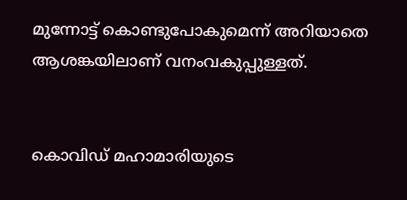മുന്നോട്ട് കൊണ്ടുപോകുമെന്ന് അറിയാതെ ആശങ്കയിലാണ് വനംവകുപ്പുള്ളത്.


കൊവിഡ് മഹാമാരിയുടെ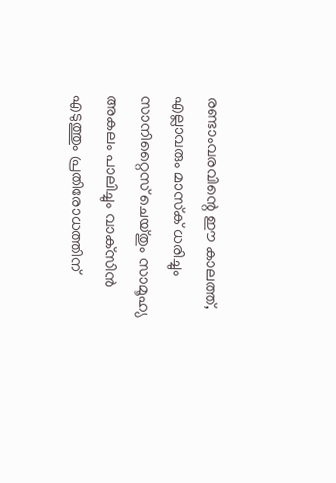രണ്ടാംവരവിന്റെ ഈ കാലത്ത്, എല്ലാവരും മാസ്‌ക് ധരിച്ചും സാനിറ്റൈസ് ചെയ്തും സാമൂഹ്യ അകലം പാലിച്ചും വാക്‌സിന്‍ എടുത്തും പ്രതിരോധത്തിന്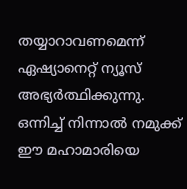തയ്യാറാവണമെന്ന് ഏഷ്യാനെറ്റ് ന്യൂസ് അഭ്യര്‍ത്ഥിക്കുന്നു. ഒന്നിച്ച് നിന്നാല്‍ നമുക്ക് ഈ മഹാമാരിയെ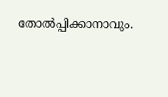തോല്‍പ്പിക്കാനാവും.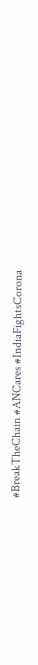#BreakTheChain #ANCares #IndiaFightsCorona